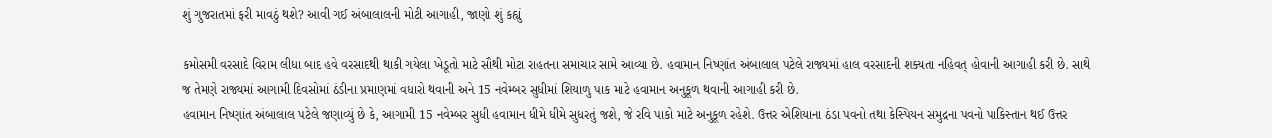શું ગુજરાતમાં ફરી માવઠું થશે? આવી ગઈ અંબાલાલની મોટી આગાહી, જાણો શું કહ્યું

કમોસમી વરસાદે વિરામ લીધા બાદ હવે વરસાદથી થાકી ગયેલા ખેડૂતો માટે સૌથી મોટા રાહતના સમાચાર સામે આવ્યા છે. હવામાન નિષ્ણાંત અંબાલાલ પટેલે રાજ્યમાં હાલ વરસાદની શક્યતા નહિવત્ હોવાની આગાહી કરી છે. સાથે જ તેમણે રાજ્યમાં આગામી દિવસોમાં ઠંડીના પ્રમાણમાં વધારો થવાની અને 15 નવેમ્બર સુધીમાં શિયાળુ પાક માટે હવામાન અનુકૂળ થવાની આગાહી કરી છે.
હવામાન નિષ્ણાંત અંબાલાલ પટેલે જણાવ્યું છે કે, આગામી 15 નવેમ્બર સુધી હવામાન ધીમે ધીમે સુધરતું જશે, જે રવિ પાકો માટે અનુકૂળ રહેશે. ઉત્તર એશિયાના ઠંડા પવનો તથા કેસ્પિયન સમુદ્રના પવનો પાકિસ્તાન થઈ ઉત્તર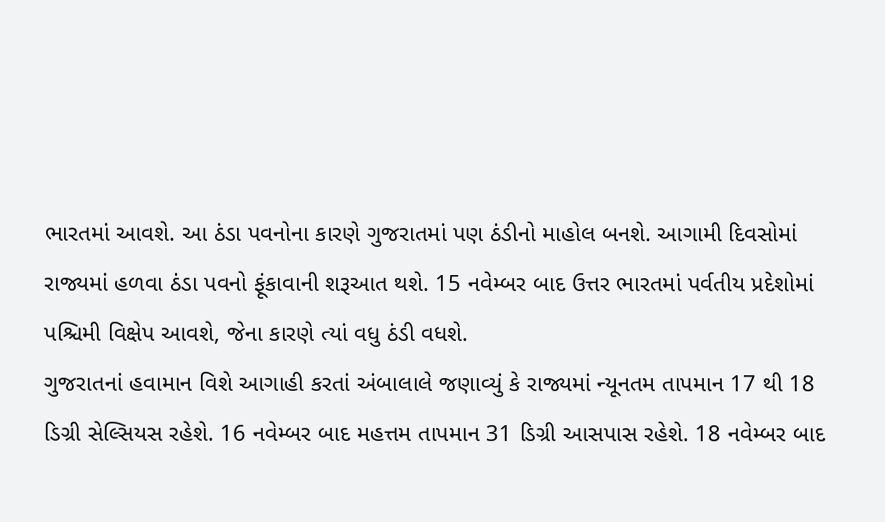ભારતમાં આવશે. આ ઠંડા પવનોના કારણે ગુજરાતમાં પણ ઠંડીનો માહોલ બનશે. આગામી દિવસોમાં રાજ્યમાં હળવા ઠંડા પવનો ફૂંકાવાની શરૂઆત થશે. 15 નવેમ્બર બાદ ઉત્તર ભારતમાં પર્વતીય પ્રદેશોમાં પશ્ચિમી વિક્ષેપ આવશે, જેના કારણે ત્યાં વધુ ઠંડી વધશે.
ગુજરાતનાં હવામાન વિશે આગાહી કરતાં અંબાલાલે જણાવ્યું કે રાજ્યમાં ન્યૂનતમ તાપમાન 17 થી 18 ડિગ્રી સેલ્સિયસ રહેશે. 16 નવેમ્બર બાદ મહત્તમ તાપમાન 31 ડિગ્રી આસપાસ રહેશે. 18 નવેમ્બર બાદ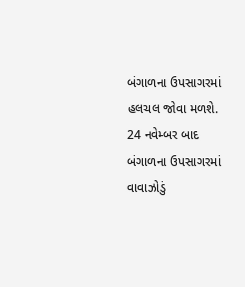બંગાળના ઉપસાગરમાં હલચલ જોવા મળશે. 24 નવેમ્બર બાદ બંગાળના ઉપસાગરમાં વાવાઝોડું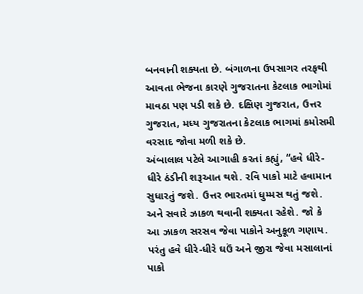બનવાની શક્યતા છે. બંગાળના ઉપસાગર તરફથી આવતા ભેજના કારણે ગુજરાતના કેટલાક ભાગોમાં માવઠા પણ પડી શકે છે. દક્ષિણ ગુજરાત, ઉત્તર ગુજરાત, મધ્ય ગુજરાતના કેટલાક ભાગમાં કમોસમી વરસાદ જોવા મળી શકે છે.
અંબાલાલ પટેલે આગાહી કરતાં કહ્યું, “હવે ધીરે-ધીરે ઠંડીની શરૂઆત થશે. રવિ પાકો માટે હવામાન સુધારતું જશે. ઉત્તર ભારતમાં ધુમ્મસ થતું જશે. અને સવારે ઝાકળ થવાની શક્યતા રહેશે. જો કે આ ઝાકળ સરસવ જેવા પાકોને અનુકૂળ ગણાય. પરંતુ હવે ધીરે-ધીરે ઘઉં અને જીરા જેવા મસાલાનાં પાકો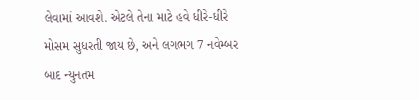લેવામાં આવશે. એટલે તેના માટે હવે ધીરે-ધીરે મોસમ સુધરતી જાય છે, અને લગભગ 7 નવેમ્બર બાદ ન્યુનતમ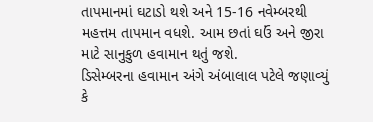તાપમાનમાં ઘટાડો થશે અને 15-16 નવેમ્બરથી મહત્તમ તાપમાન વધશે. આમ છતાં ઘઉં અને જીરા માટે સાનુકુળ હવામાન થતું જશે.
ડિસેમ્બરના હવામાન અંગે અંબાલાલ પટેલે જણાવ્યું કે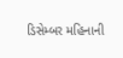ડિસેમ્બર મહિનાની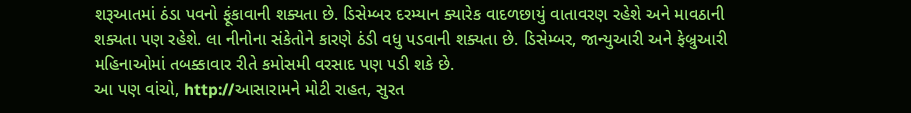શરૂઆતમાં ઠંડા પવનો ફૂંકાવાની શક્યતા છે. ડિસેમ્બર દરમ્યાન ક્યારેક વાદળછાયું વાતાવરણ રહેશે અને માવઠાની શક્યતા પણ રહેશે. લા નીનોના સંકેતોને કારણે ઠંડી વધુ પડવાની શક્યતા છે. ડિસેમ્બર, જાન્યુઆરી અને ફેબ્રુઆરી મહિનાઓમાં તબક્કાવાર રીતે કમોસમી વરસાદ પણ પડી શકે છે.
આ પણ વાંચો, http://આસારામને મોટી રાહત, સુરત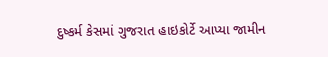દુષ્કર્મ કેસમાં ગુજરાત હાઇકોર્ટે આપ્યા જામીન